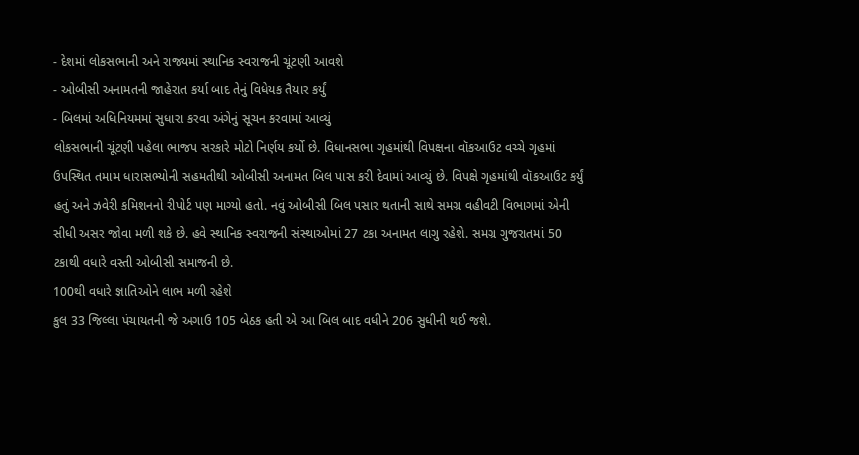- દેશમાં લોકસભાની અને રાજ્યમાં સ્થાનિક સ્વરાજની ચૂંટણી આવશે
- ઓબીસી અનામતની જાહેરાત કર્યા બાદ તેનું વિધેયક તૈયાર કર્યું
- બિલમાં અધિનિયમમાં સુધારા કરવા અંગેનું સૂચન કરવામાં આવ્યું
લોકસભાની ચૂંટણી પહેલા ભાજપ સરકારે મોટો નિર્ણય કર્યો છે. વિધાનસભા ગૃહમાંથી વિપક્ષના વૉકઆઉટ વચ્ચે ગૃહમાં ઉપસ્થિત તમામ ધારાસભ્યોની સહમતીથી ઓબીસી અનામત બિલ પાસ કરી દેવામાં આવ્યું છે. વિપક્ષે ગૃહમાંથી વૉકઆઉટ કર્યું હતું અને ઝવેરી કમિશનનો રીપોર્ટ પણ માગ્યો હતો. નવું ઓબીસી બિલ પસાર થતાની સાથે સમગ્ર વહીવટી વિભાગમાં એની સીધી અસર જોવા મળી શકે છે. હવે સ્થાનિક સ્વરાજની સંસ્થાઓમાં 27 ટકા અનામત લાગુ રહેશે. સમગ્ર ગુજરાતમાં 50 ટકાથી વધારે વસ્તી ઓબીસી સમાજની છે.
100થી વધારે જ્ઞાતિઓને લાભ મળી રહેશે
કુલ 33 જિલ્લા પંચાયતની જે અગાઉ 105 બેઠક હતી એ આ બિલ બાદ વધીને 206 સુધીની થઈ જશે.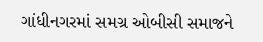ગાંધીનગરમાં સમગ્ર ઓબીસી સમાજને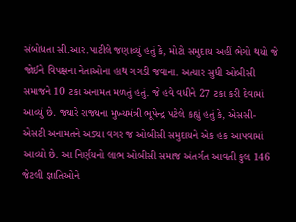સંબોધતા સી.આર.પાટીલે જણાવ્યું હતું કે, મોટો સમુદાય અહીં ભેગો થયો જે જોઈને વિપક્ષના નેતાઓના હાથ ગગડી જવાના. અત્યાર સુધી ઓબીસી સમાજને 10 ટકા અનામત મળતું હતું. જે હવે વધીને 27 ટકા કરી દેવામાં આવ્યું છે. જ્યારે રાજ્યના મુખ્યમંત્રી ભૂપેન્દ્ર પટેલે કહ્યું હતું કે, એસસી-એસટી અનામતને અડ્યા વગર જ ઓબીસી સમુદાયને એક હક આપવામાં આવ્યો છે. આ નિર્ણયનો લાભ ઓબીસી સમાજ અંતર્ગત આવતી કુલ 146 જેટલી જ્ઞાતિઓને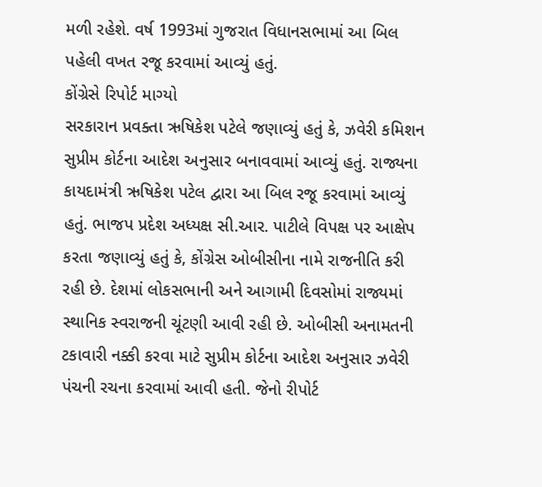મળી રહેશે. વર્ષ 1993માં ગુજરાત વિધાનસભામાં આ બિલ પહેલી વખત રજૂ કરવામાં આવ્યું હતું.
કોંગ્રેસે રિપોર્ટ માગ્યો
સરકારાન પ્રવક્તા ઋષિકેશ પટેલે જણાવ્યું હતું કે, ઝવેરી કમિશન સુપ્રીમ કોર્ટના આદેશ અનુસાર બનાવવામાં આવ્યું હતું. રાજ્યના કાયદામંત્રી ઋષિકેશ પટેલ દ્વારા આ બિલ રજૂ કરવામાં આવ્યું હતું. ભાજપ પ્રદેશ અધ્યક્ષ સી.આર. પાટીલે વિપક્ષ પર આક્ષેપ કરતા જણાવ્યું હતું કે, કોંગ્રેસ ઓબીસીના નામે રાજનીતિ કરી રહી છે. દેશમાં લોકસભાની અને આગામી દિવસોમાં રાજ્યમાં સ્થાનિક સ્વરાજની ચૂંટણી આવી રહી છે. ઓબીસી અનામતની ટકાવારી નક્કી કરવા માટે સુપ્રીમ કોર્ટના આદેશ અનુસાર ઝવેરી પંચની રચના કરવામાં આવી હતી. જેનો રીપોર્ટ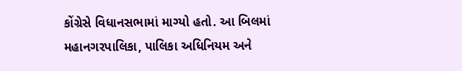કોંગ્રેસે વિધાનસભામાં માગ્યો હતો. આ બિલમાં મહાનગરપાલિકા, પાલિકા અધિનિયમ અને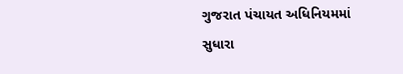ગુજરાત પંચાયત અધિનિયમમાં સુધારા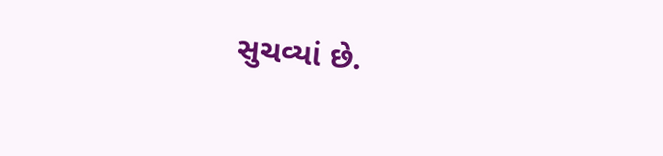સુચવ્યાં છે.